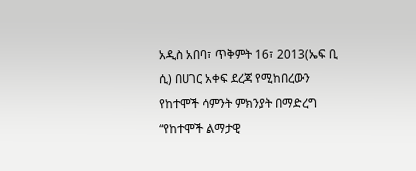አዲስ አበባ፣ ጥቅምት 16፣ 2013(ኤፍ ቢ ሲ) በሀገር አቀፍ ደረጃ የሚከበረውን የከተሞች ሳምንት ምክንያት በማድረግ “የከተሞች ልማታዊ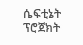ሴፍቲኔት ፕሮጀክት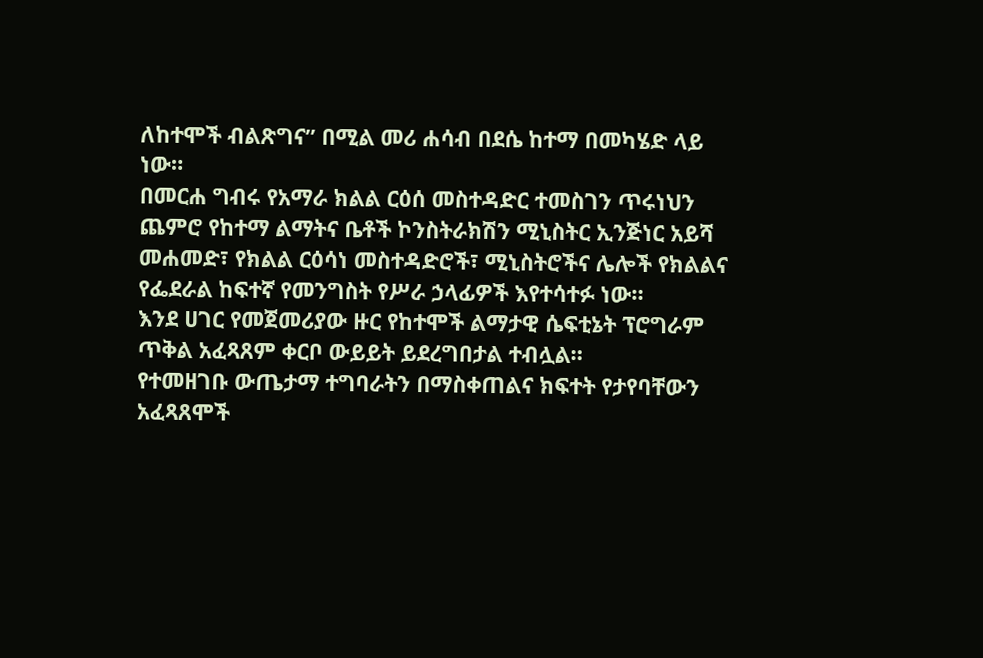ለከተሞች ብልጽግና” በሚል መሪ ሐሳብ በደሴ ከተማ በመካሄድ ላይ ነው።
በመርሐ ግብሩ የአማራ ክልል ርዕሰ መስተዳድር ተመስገን ጥሩነህን ጨምሮ የከተማ ልማትና ቤቶች ኮንስትራክሽን ሚኒስትር ኢንጅነር አይሻ መሐመድ፣ የክልል ርዕሳነ መስተዳድሮች፣ ሚኒስትሮችና ሌሎች የክልልና የፌደራል ከፍተኛ የመንግስት የሥራ ኃላፊዎች እየተሳተፉ ነው።
እንደ ሀገር የመጀመሪያው ዙር የከተሞች ልማታዊ ሴፍቲኔት ፕሮግራም ጥቅል አፈጻጸም ቀርቦ ውይይት ይደረግበታል ተብሏል።
የተመዘገቡ ውጤታማ ተግባራትን በማስቀጠልና ክፍተት የታየባቸውን አፈጻጸሞች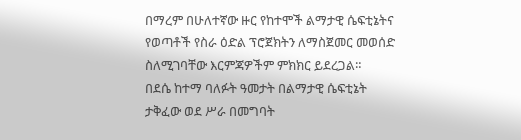በማረም በሁለተኛው ዙር የከተሞች ልማታዊ ሴፍቲኔትና የወጣቶች የስራ ዕድል ፕሮጀክትን ለማስጀመር መወሰድ ስለሚገባቸው እርምጃዎችም ምክክር ይደረጋል።
በደሴ ከተማ ባለፉት ዓመታት በልማታዊ ሴፍቲኔት ታቅፈው ወደ ሥራ በመግባት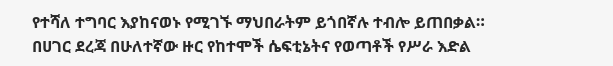የተሻለ ተግባር እያከናወኑ የሚገኙ ማህበራትም ይጎበኛሉ ተብሎ ይጠበቃል።
በሀገር ደረጃ በሁለተኛው ዙር የከተሞች ሴፍቲኔትና የወጣቶች የሥራ እድል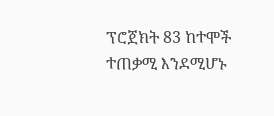ፕሮጀክት 83 ከተሞች ተጠቃሚ እንደሚሆኑ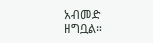አብመድ ዘግቧል።